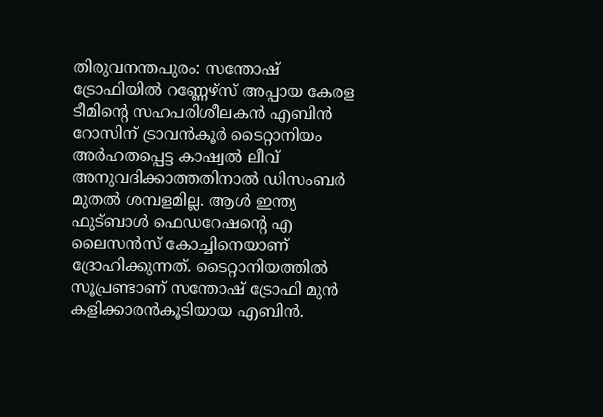തിരുവനന്തപുരം: സന്തോഷ് ട്രോഫിയിൽ റണ്ണേഴ്സ് അപ്പായ കേരള ടീമിന്റെ സഹപരിശീലകൻ എബിൻ റോസിന് ട്രാവൻകൂർ ടൈറ്റാനിയം അർഹതപ്പെട്ട കാഷ്വൽ ലീവ് അനുവദിക്കാത്തതിനാൽ ഡിസംബർ മുതൽ ശമ്പളമില്ല. ആൾ ഇന്ത്യ ഫുട്ബാൾ ഫെഡറേഷന്റെ എ ലൈസൻസ് കോച്ചിനെയാണ് ദ്രോഹിക്കുന്നത്. ടൈറ്റാനിയത്തിൽ സൂപ്രണ്ടാണ് സന്തോഷ് ട്രോഫി മുൻ കളിക്കാരൻകൂടിയായ എബിൻ.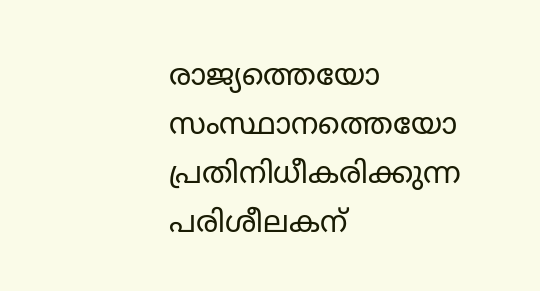രാജ്യത്തെയോ സംസ്ഥാനത്തെയോ പ്രതിനിധീകരിക്കുന്ന പരിശീലകന്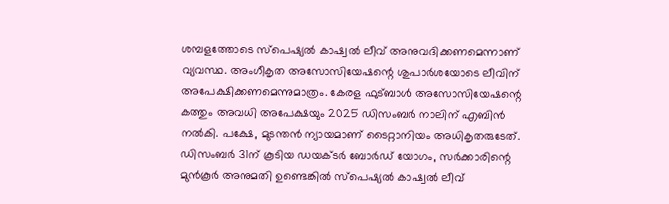ശമ്പളത്തോടെ സ്പെഷ്യൽ കാഷ്വൽ ലീവ് അനുവദിക്കണമെന്നാണ് വ്യവസ്ഥ. അംഗീകൃത അസോസിയേഷന്റെ ശുപാർശയോടെ ലീവിന് അപേക്ഷിക്കണമെന്നുമാത്രം. കേരള ഫുട്ബാൾ അസോസിയേഷന്റെ കത്തും അവധി അപേക്ഷയും 2025 ഡിസംബർ നാലിന് എബിൻ നൽകി. പക്ഷേ, മുടന്തൻ ന്യായമാണ് ടൈറ്റാനിയം അധികൃതരുടേത്. ഡിസംബർ 31ന് കൂടിയ ഡയക്ടർ ബോർഡ് യോഗം, സർക്കാരിന്റെ മുൻകൂർ അനുമതി ഉണ്ടെങ്കിൽ സ്പെഷ്യൽ കാഷ്വൽ ലീവ്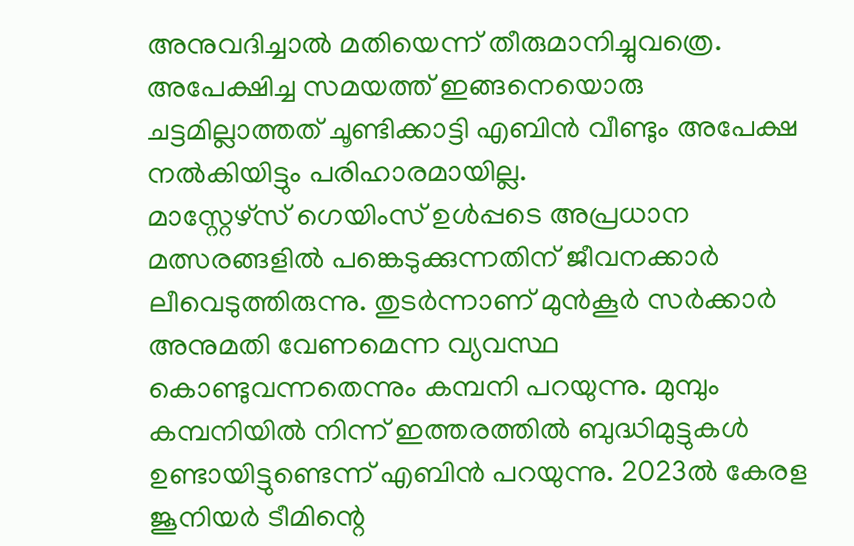അനുവദിച്ചാൽ മതിയെന്ന് തീരുമാനിച്ചുവത്രെ. അപേക്ഷിച്ച സമയത്ത് ഇങ്ങനെയൊരു ചട്ടമില്ലാത്തത് ചൂണ്ടിക്കാട്ടി എബിൻ വീണ്ടും അപേക്ഷ നൽകിയിട്ടും പരിഹാരമായില്ല.
മാസ്റ്റേഴ്സ് ഗെയിംസ് ഉൾപ്പടെ അപ്രധാന മത്സരങ്ങളിൽ പങ്കെടുക്കുന്നതിന് ജീവനക്കാർ ലീവെടുത്തിരുന്നു. തുടർന്നാണ് മുൻകൂർ സർക്കാർ അനുമതി വേണമെന്ന വ്യവസ്ഥ കൊണ്ടുവന്നതെന്നും കമ്പനി പറയുന്നു. മുമ്പും കമ്പനിയിൽ നിന്ന് ഇത്തരത്തിൽ ബുദ്ധിമുട്ടുകൾ ഉണ്ടായിട്ടുണ്ടെന്ന് എബിൻ പറയുന്നു. 2023ൽ കേരള ജൂനിയർ ടീമിന്റെ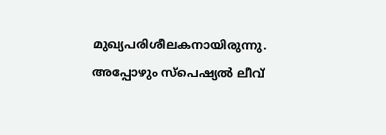മുഖ്യപരിശീലകനായിരുന്നു. അപ്പോഴും സ്പെഷ്യൽ ലീവ്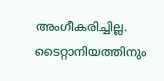അംഗീകരിച്ചില്ല.
ടൈറ്റാനിയത്തിനും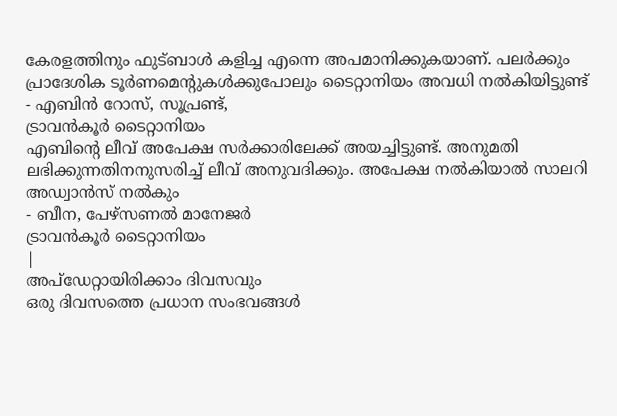കേരളത്തിനും ഫുട്ബാൾ കളിച്ച എന്നെ അപമാനിക്കുകയാണ്. പലർക്കും പ്രാദേശിക ടൂർണമെന്റുകൾക്കുപോലും ടൈറ്റാനിയം അവധി നൽകിയിട്ടുണ്ട്
- എബിൻ റോസ്, സൂപ്രണ്ട്,
ട്രാവൻകൂർ ടൈറ്റാനിയം
എബിന്റെ ലീവ് അപേക്ഷ സർക്കാരിലേക്ക് അയച്ചിട്ടുണ്ട്. അനുമതി ലഭിക്കുന്നതിനനുസരിച്ച് ലീവ് അനുവദിക്കും. അപേക്ഷ നൽകിയാൽ സാലറി അഡ്വാൻസ് നൽകും
- ബീന, പേഴ്സണൽ മാനേജർ
ട്രാവൻകൂർ ടൈറ്റാനിയം
|
അപ്ഡേറ്റായിരിക്കാം ദിവസവും
ഒരു ദിവസത്തെ പ്രധാന സംഭവങ്ങൾ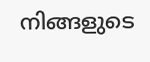നിങ്ങളുടെ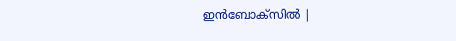ഇൻബോക്സിൽ |